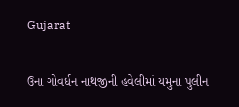Gujarat

ઉના ગોવર્ધન નાથજીની હવેલીમાં યમુના પુલીન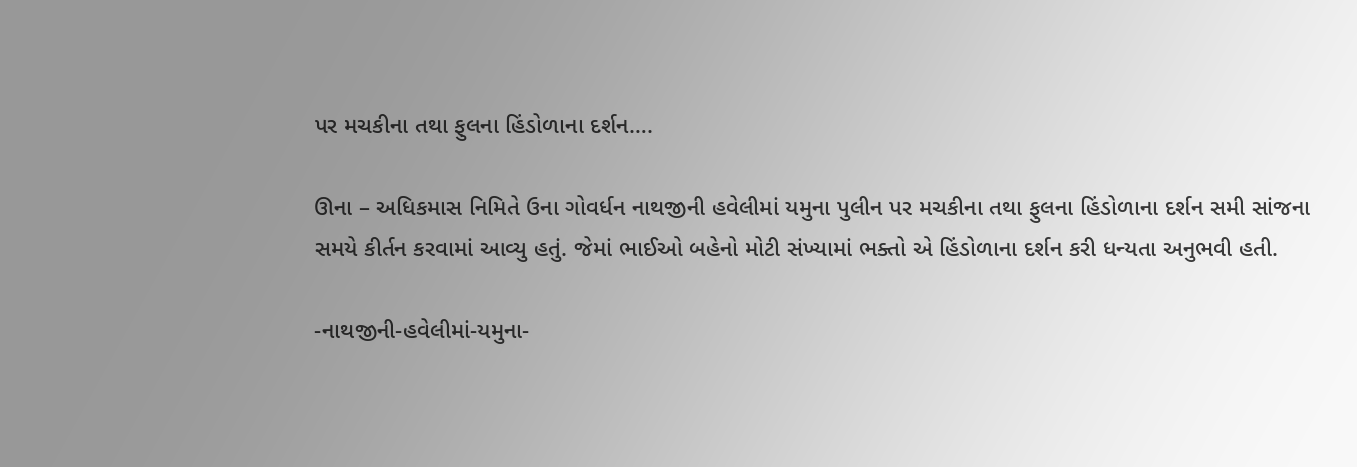પર મચકીના તથા ફુલના હિંડોળાના દર્શન….

ઊના – અધિકમાસ નિમિતે ઉના ગોવર્ધન નાથજીની હવેલીમાં યમુના પુલીન પર મચકીના તથા ફુલના હિંડોળાના દર્શન સમી સાંજના
સમયે કીર્તન કરવામાં આવ્યુ હતું. જેમાં ભાઈઓ બહેનો મોટી સંખ્યામાં ભક્તો એ હિંડોળાના દર્શન કરી ધન્યતા અનુભવી હતી.

-નાથજીની-હવેલીમાં-યમુના-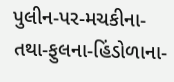પુલીન-પર-મચકીના-તથા-ફુલના-હિંડોળાના-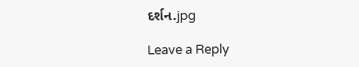દર્શન.jpg

Leave a Reply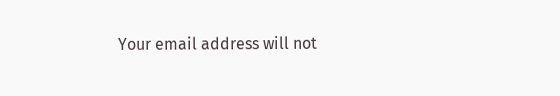Your email address will not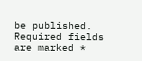be published. Required fields are marked *